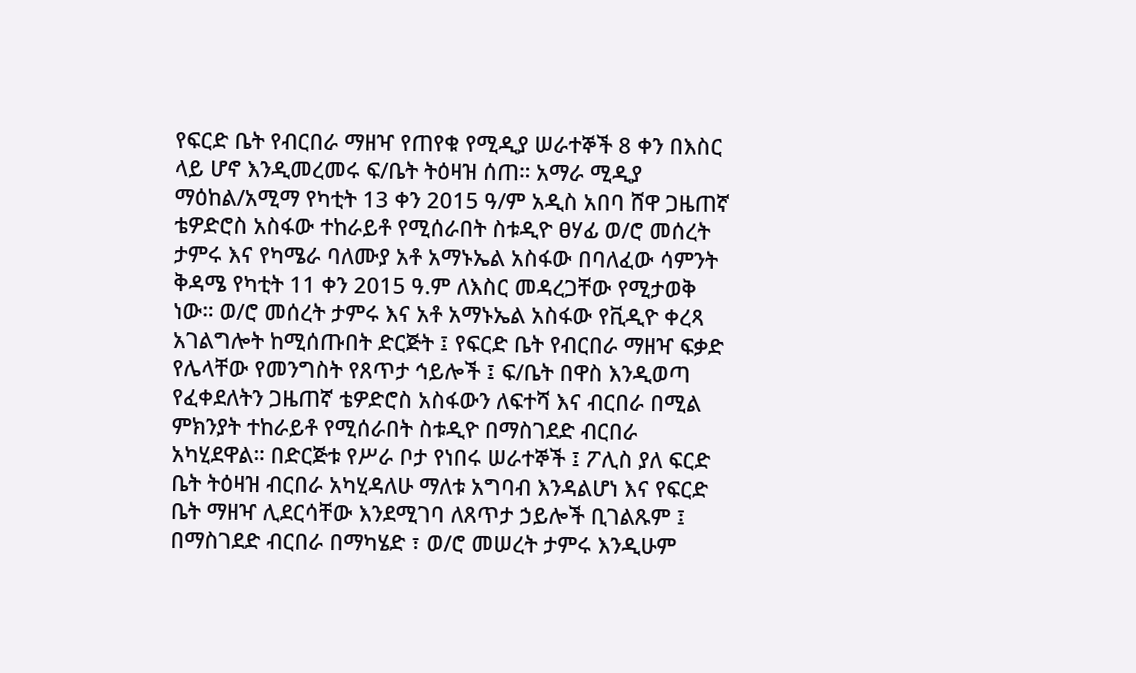የፍርድ ቤት የብርበራ ማዘዣ የጠየቁ የሚዲያ ሠራተኞች 8 ቀን በእስር ላይ ሆኖ እንዲመረመሩ ፍ/ቤት ትዕዛዝ ሰጠ። አማራ ሚዲያ ማዕከል/አሚማ የካቲት 13 ቀን 2015 ዓ/ም አዲስ አበባ ሸዋ ጋዜጠኛ ቴዎድሮስ አስፋው ተከራይቶ የሚሰራበት ስቱዲዮ ፀሃፊ ወ/ሮ መሰረት ታምሩ እና የካሜራ ባለሙያ አቶ አማኑኤል አስፋው በባለፈው ሳምንት ቅዳሜ የካቲት 11 ቀን 2015 ዓ.ም ለእስር መዳረጋቸው የሚታወቅ ነው። ወ/ሮ መሰረት ታምሩ እና አቶ አማኑኤል አስፋው የቪዲዮ ቀረጻ አገልግሎት ከሚሰጡበት ድርጅት ፤ የፍርድ ቤት የብርበራ ማዘዣ ፍቃድ የሌላቸው የመንግስት የጸጥታ ኅይሎች ፤ ፍ/ቤት በዋስ እንዲወጣ የፈቀደለትን ጋዜጠኛ ቴዎድሮስ አስፋውን ለፍተሻ እና ብርበራ በሚል ምክንያት ተከራይቶ የሚሰራበት ስቱዲዮ በማስገደድ ብርበራ አካሂደዋል። በድርጅቱ የሥራ ቦታ የነበሩ ሠራተኞች ፤ ፖሊስ ያለ ፍርድ ቤት ትዕዛዝ ብርበራ አካሂዳለሁ ማለቱ አግባብ እንዳልሆነ እና የፍርድ ቤት ማዘዣ ሊደርሳቸው እንደሚገባ ለጸጥታ ኃይሎች ቢገልጹም ፤ በማስገደድ ብርበራ በማካሄድ ፣ ወ/ሮ መሠረት ታምሩ እንዲሁም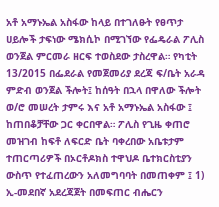አቶ አማኑኤል አስፋው ከላይ በተገለፁት የፀጥታ ሀይሎች ታፍነው ሜክሲኮ በሚገኘው የፌዴራል ፖሊስ ወንጀል ምርመራ ዘርፍ ተወስደው ታስረዋል። የካቲት 13/2015 በፌደራል የመጀመሪያ ደረጃ ፍ/ቤት አራዳ ምድብ ወንጀል ችሎት፤ ከሰዓት በኋላ በዋለው ችሎት ወ/ሮ መሠረት ታምሩ እና አቶ አማኑኤል አስፋው ፤ ከጠበቆቻቸው ጋር ቀርበዋል። ፖሊስ የጊዜ ቀጠሮ መዝገብ ከፍቶ ለፍርድ ቤት ባቀረበው አቤቱታም ተጠርጣሪዎች በኦርቶዶክስ ተዋህዶ ቤተክርስቲያን ውስጥ የተፈጠረውን አለመግባባት በመጠቀም ፤ 1) ኢ-መደበኛ አደረጃጀት በመፍጠር ብሔርን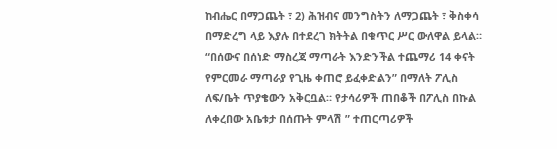ከብሔር በማጋጨት ፣ 2) ሕዝብና መንግስትን ለማጋጨት ፣ ቅስቀሳ በማድረግ ላይ እያሉ በተደረገ ክትትል በቁጥር ሥር ውለዋል ይላል። “በሰውና በሰነድ ማስረጃ ማጣራት እንድንችል ተጨማሪ 14 ቀናት የምርመራ ማጣራያ የጊዜ ቀጠሮ ይፈቀድልን” በማለት ፖሊስ ለፍ/ቤት ጥያቄውን አቅርቧል። የታሳሪዎች ጠበቆች በፖሊስ በኩል ለቀረበው አቤቱታ በሰጡት ምላሽ ” ተጠርጣሪዎች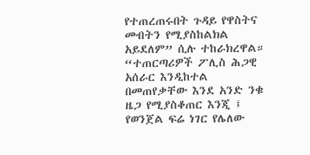የተጠረጠሩበት ጉዳይ የዋስትና መብትን የሚያስከልክል አይደለም” ሲሉ ተከራክረዋል። “ተጠርጣሪዎች ፖሊስ ሕጋዊ አሰራር እንዲከተል በመጠየቃቸው እንደ አንድ ንቁ ዜጋ የሚያስቆጠር እንጂ ፤ የወንጀል ፍሬ ነገር የሌለው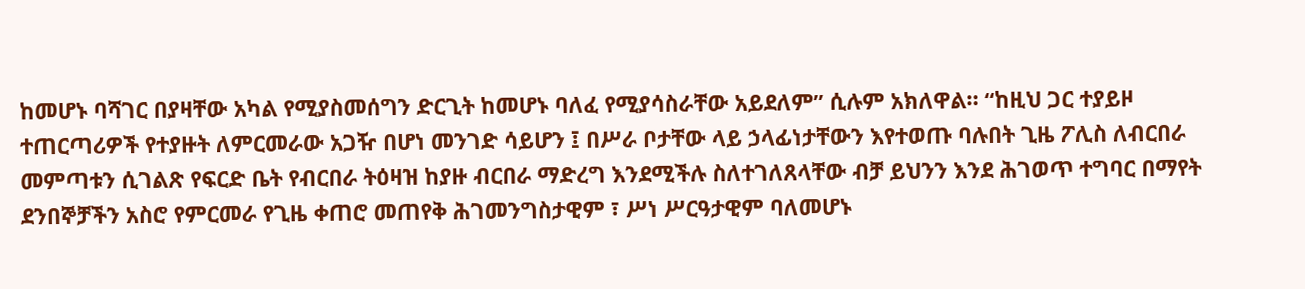ከመሆኑ ባሻገር በያዛቸው አካል የሚያስመሰግን ድርጊት ከመሆኑ ባለፈ የሚያሳስራቸው አይደለም” ሲሉም አክለዋል። “ከዚህ ጋር ተያይዞ ተጠርጣሪዎች የተያዙት ለምርመራው አጋዥ በሆነ መንገድ ሳይሆን ፤ በሥራ ቦታቸው ላይ ኃላፊነታቸውን እየተወጡ ባሉበት ጊዜ ፖሊስ ለብርበራ መምጣቱን ሲገልጽ የፍርድ ቤት የብርበራ ትዕዛዝ ከያዙ ብርበራ ማድረግ እንደሚችሉ ስለተገለጸላቸው ብቻ ይህንን እንደ ሕገወጥ ተግባር በማየት ደንበኞቻችን አስሮ የምርመራ የጊዜ ቀጠሮ መጠየቅ ሕገመንግስታዊም ፣ ሥነ ሥርዓታዊም ባለመሆኑ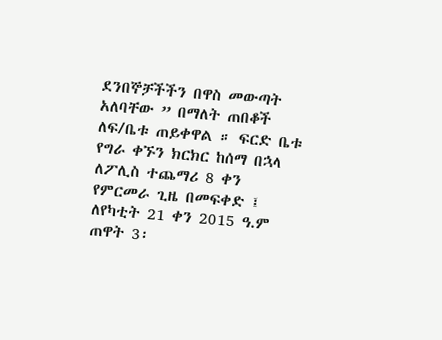ደንበኞቻችችን በዋስ መውጣት አለባቸው ” በማለት ጠበቆች ለፍ/ቤቱ ጠይቀዋል ። ፍርድ ቤቱ የግራ ቀኙን ክርክር ከሰማ በኋላ ለፖሊስ ተጨማሪ 8 ቀን የምርመራ ጊዜ በመፍቀድ ፤ ለየካቲት 21 ቀን 2015 ዓ.ም ጠዋት 3፡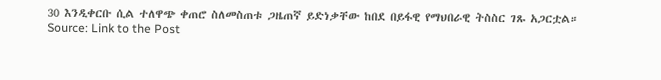30 እንዲቀርቡ ሲል ተለዋጭ ቀጠሮ ስለመስጠቱ ጋዜጠኛ ይድነቃቸው ከበደ በይፋዊ የማህበራዊ ትስስር ገጹ አጋርቷል።
Source: Link to the Post